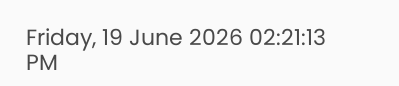Friday, 19 June 2026 02:21:13 PM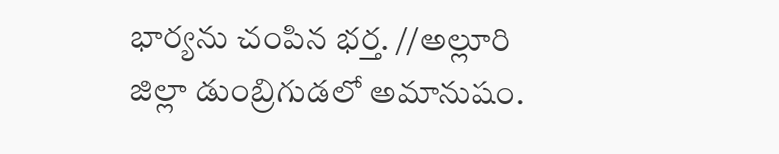భార్యను చంపిన భర్త. //అల్లూరి జిల్లా డుంబ్రిగుడలో అమానుషం.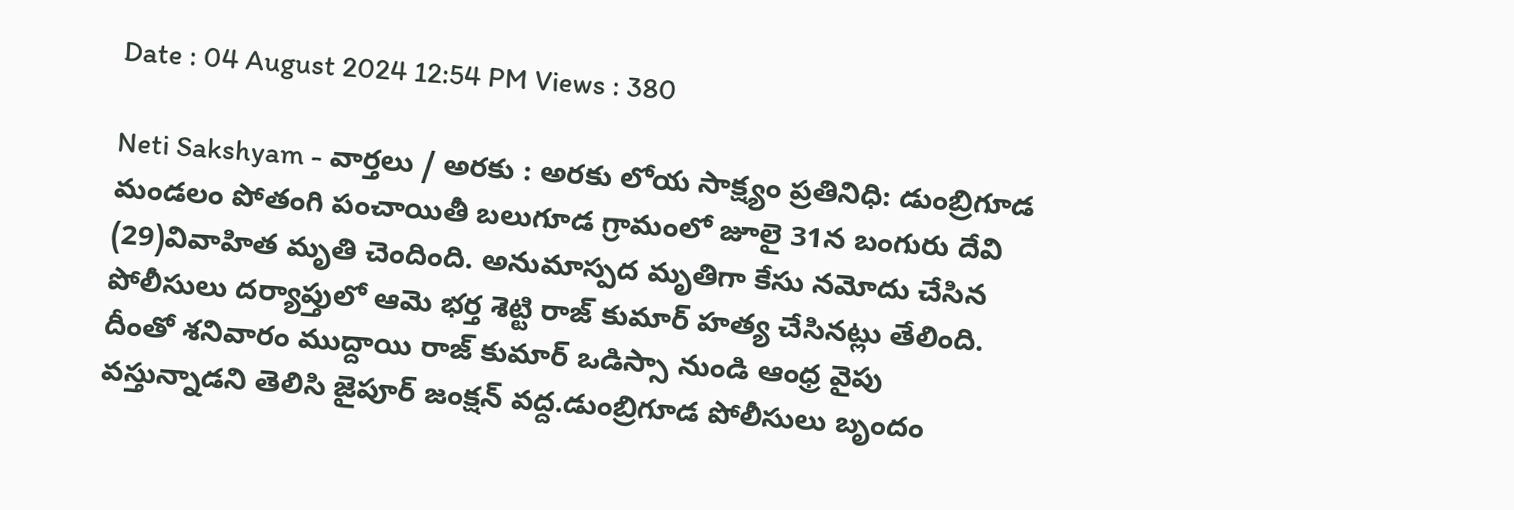Date : 04 August 2024 12:54 PM Views : 380

Neti Sakshyam - వార్తలు / అరకు : అరకు లోయ సాక్ష్యం ప్రతినిధి: డుంబ్రిగూడ మండలం పోతంగి పంచాయితీ బలుగూడ గ్రామంలో జూలై 31న బంగురు దేవి (29)వివాహిత మృతి చెందింది. అనుమాస్పద మృతిగా కేసు నమోదు చేసిన పోలీసులు దర్యాప్తులో ఆమె భర్త శెట్టి రాజ్ కుమార్ హత్య చేసినట్లు తేలింది. దీంతో శనివారం ముద్దాయి రాజ్ కుమార్ ఒడిస్సా నుండి ఆంధ్ర వైపు వస్తున్నాడని తెలిసి జైపూర్ జంక్షన్ వద్ద.డుంబ్రిగూడ పోలీసులు బృందం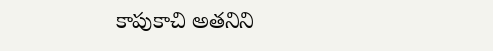కాపుకాచి అతనిని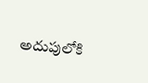అదుపులోకి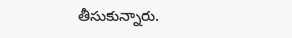తీసుకున్నారు.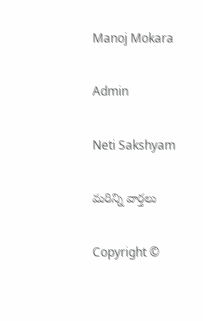Manoj Mokara

Admin

Neti Sakshyam

మరిన్ని వార్తలు

Copyright ©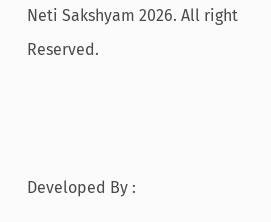Neti Sakshyam 2026. All right Reserved.



Developed By :